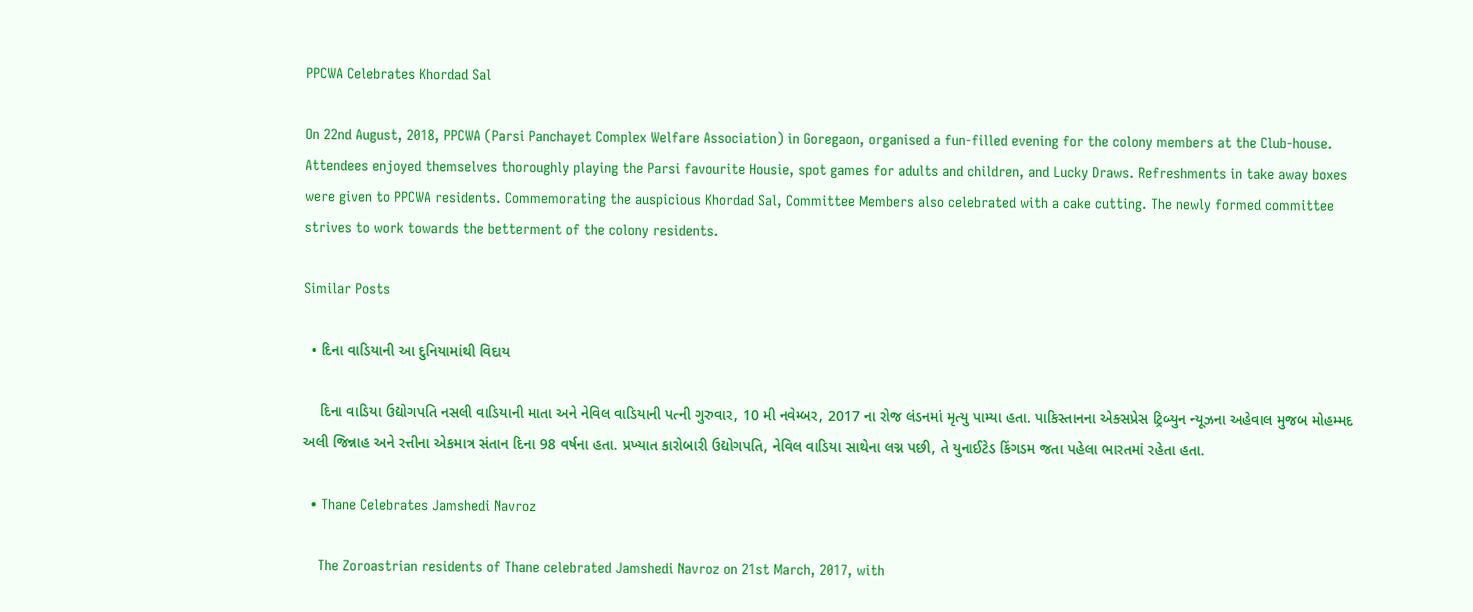PPCWA Celebrates Khordad Sal

On 22nd August, 2018, PPCWA (Parsi Panchayet Complex Welfare Association) in Goregaon, organised a fun-filled evening for the colony members at the Club-house. Attendees enjoyed themselves thoroughly playing the Parsi favourite Housie, spot games for adults and children, and Lucky Draws. Refreshments in take away boxes were given to PPCWA residents. Commemorating the auspicious Khordad Sal, Committee Members also celebrated with a cake cutting. The newly formed committee strives to work towards the betterment of the colony residents.

Similar Posts

  • દિના વાડિયાની આ દુનિયામાંથી વિદાય

    દિના વાડિયા ઉદ્યોગપતિ નસલી વાડિયાની માતા અને નેવિલ વાડિયાની પત્ની ગુરુવાર, 10 મી નવેમ્બર, 2017 ના રોજ લંડનમાં મૃત્યુ પામ્યા હતા. પાકિસ્તાનના એક્સપ્રેસ ટ્રિબ્યુન ન્યૂઝના અહેવાલ મુજબ મોહમ્મદ અલી જિન્નાહ અને રત્તીના એકમાત્ર સંતાન દિના 98 વર્ષના હતા. પ્રખ્યાત કારોબારી ઉદ્યોગપતિ, નેવિલ વાડિયા સાથેના લગ્ન પછી, તે યુનાઈટેડ કિંગડમ જતા પહેલા ભારતમાં રહેતા હતા.

  • Thane Celebrates Jamshedi Navroz

    The Zoroastrian residents of Thane celebrated Jamshedi Navroz on 21st March, 2017, with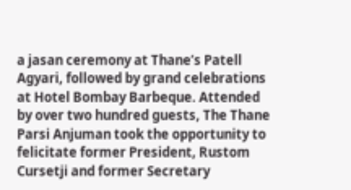a jasan ceremony at Thane’s Patell Agyari, followed by grand celebrations at Hotel Bombay Barbeque. Attended by over two hundred guests, The Thane Parsi Anjuman took the opportunity to felicitate former President, Rustom Cursetji and former Secretary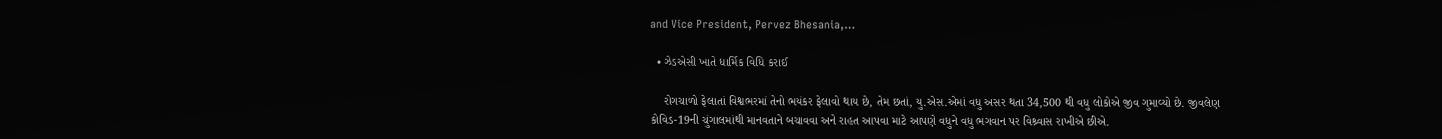and Vice President, Pervez Bhesania,…

  • ઝેડએસી ખાતે ધાર્મિક વિધિ કરાઈ

    રોગચાળો ફેલાતાં વિશ્વભરમાં તેનો ભયંકર ફેલાવો થાય છે, તેમ છતાં, યુ.એસ.એમાં વધુ અસર થતા 34,500 થી વધુ લોકોએ જીવ ગુમાવ્યો છે. જીવલેણ કોવિડ-19ની ચુંગાલમાંથી માનવતાને બચાવવા અને રાહત આપવા માટે આપણે વધુને વધુ ભગવાન પર વિશ્ર્વાસ રાખીએ છીએ.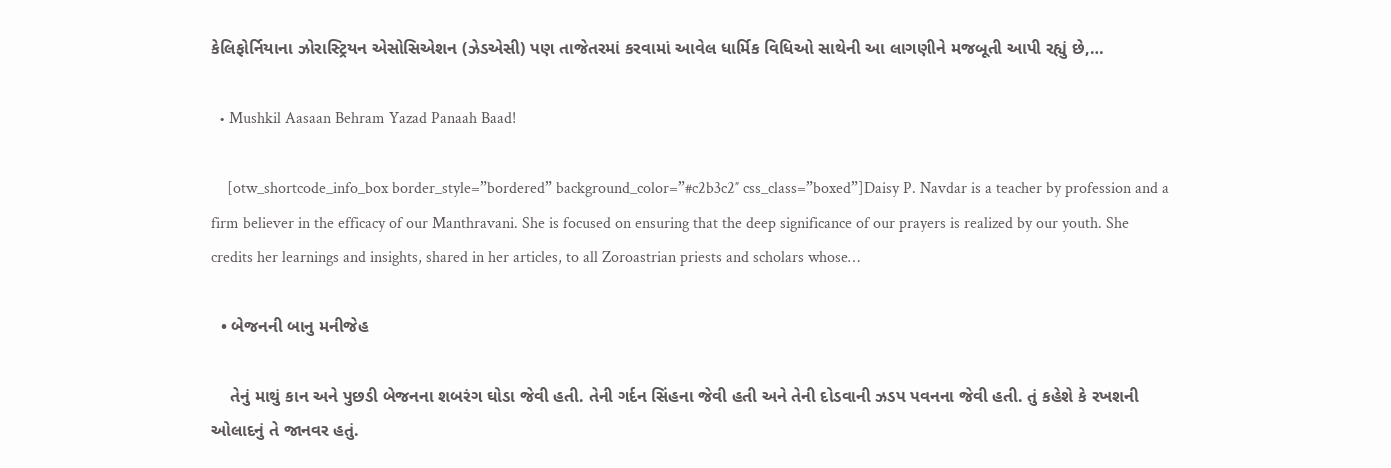કેલિફોર્નિયાના ઝોરાસ્ટ્રિયન એસોસિએશન (ઝેડએસી) પણ તાજેતરમાં કરવામાં આવેલ ધાર્મિક વિધિઓ સાથેની આ લાગણીને મજબૂતી આપી રહ્યું છે,…

  • Mushkil Aasaan Behram Yazad Panaah Baad!

    [otw_shortcode_info_box border_style=”bordered” background_color=”#c2b3c2″ css_class=”boxed”]Daisy P. Navdar is a teacher by profession and a firm believer in the efficacy of our Manthravani. She is focused on ensuring that the deep significance of our prayers is realized by our youth. She credits her learnings and insights, shared in her articles, to all Zoroastrian priests and scholars whose…

  • બેજનની બાનુ મનીજેહ

    તેનું માથું કાન અને પુછડી બેજનના શબરંગ ઘોડા જેવી હતી. તેની ગર્દન સિંહના જેવી હતી અને તેની દોડવાની ઝડપ પવનના જેવી હતી. તું કહેશે કે રખશની ઓલાદનું તે જાનવર હતું.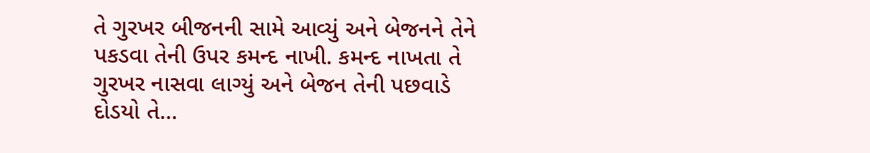તે ગુરખર બીજનની સામે આવ્યું અને બેજનને તેને પકડવા તેની ઉપર કમન્દ નાખી. કમન્દ નાખતા તે ગુરખર નાસવા લાગ્યું અને બેજન તેની પછવાડે દોડયો તે…